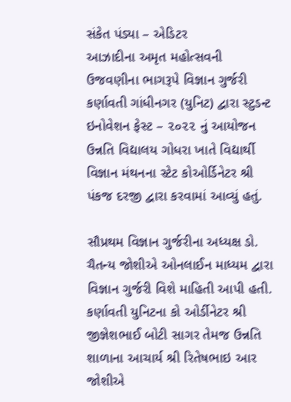સંકેત પંડ્યા – એડિટર
આઝાદીના અમૃત મહોત્સવની ઉજવણીના ભાગરૂપે વિજ્ઞાન ગુર્જરી કર્ણાવતી ગાંધીનગર (યુનિટ) દ્વારા સ્ટુડન્ટ ઇનોવેશન ફેસ્ટ – ૨૦૨૨ નું આયોજન ઉન્નતિ વિદ્યાલય ગોધરા ખાતે વિદ્યાર્થી વિજ્ઞાન મંથનના સ્ટેટ કોઓર્ડિનેટર શ્રી પંકજ દરજી દ્વારા કરવામાં આવ્યું હતું.

સૌપ્રથમ વિજ્ઞાન ગુર્જરીના અધ્યક્ષ ડો. ચૈતન્ય જોશીએ ઓનલાઈન માધ્યમ દ્વારા વિજ્ઞાન ગુર્જરી વિશે માહિતી આપી હતી. કર્ણાવતી યુનિટના કો ઓર્ડીનેટર શ્રી જીજ્ઞેશભાઈ બોટી સાગર તેમજ ઉન્નતિ શાળાના આચાર્ય શ્રી રિતેષભાઇ આર જોશીએ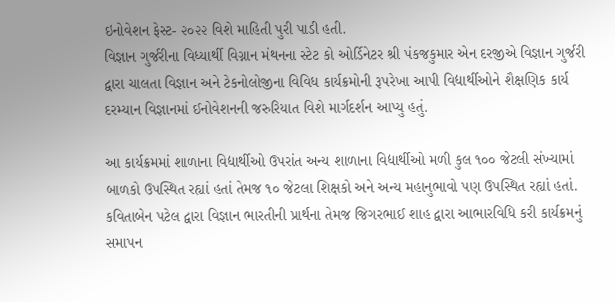ઇનોવેશન ફેસ્ટ- ૨૦૨૨ વિશે માહિતી પુરી પાડી હતી.
વિજ્ઞાન ગુર્જરીના વિધ્યાર્થી વિગ્નાન મંથનના સ્ટેટ કો ઓર્ડિનેટર શ્રી પંકજકુમાર એન દરજીએ વિજ્ઞાન ગુર્જરી દ્વારા ચાલતા વિજ્ઞાન અને ટેકનોલોજીના વિવિધ કાર્યક્રમોની રૂપરેખા આપી વિદ્યાર્થીઓને શૈક્ષણિક કાર્ય દરમ્યાન વિજ્ઞાનમાં ઈનોવેશનની જરુરિયાત વિશે માર્ગદર્શન આપ્યુ હતું.

આ કાર્યક્રમમાં શાળાના વિદ્યાર્થીઓ ઉપરાંત અન્ય શાળાના વિદ્યાર્થીઓ મળી કુલ ૧૦૦ જેટલી સંખ્યામાં બાળકો ઉપસ્થિત રહ્યાં હતાં તેમજ ૧૦ જેટલા શિક્ષકો અને અન્ય મહાનુભાવો પણ ઉપસ્થિત રહ્યાં હતાં. કવિતાબેન પટેલ દ્વારા વિજ્ઞાન ભારતીની પ્રાર્થના તેમજ જિગરભાઈ શાહ દ્વારા આભારવિધિ કરી કાર્યક્રમનું સમાપન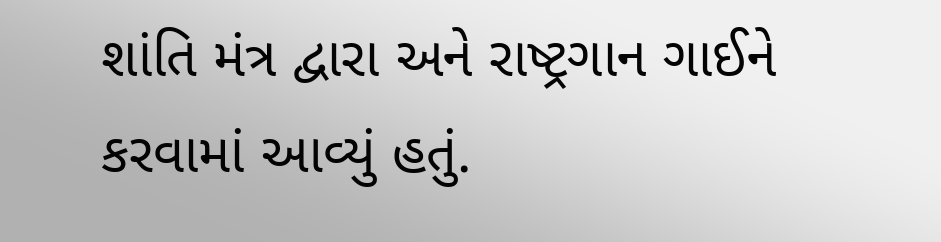શાંતિ મંત્ર દ્વારા અને રાષ્ટ્રગાન ગાઈને કરવામાં આવ્યું હતું.